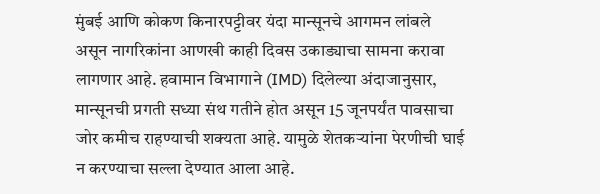मुंबई आणि कोकण किनारपट्टीवर यंदा मान्सूनचे आगमन लांबले असून नागरिकांना आणखी काही दिवस उकाड्याचा सामना करावा लागणार आहे. हवामान विभागाने (IMD) दिलेल्या अंदाजानुसार, मान्सूनची प्रगती सध्या संथ गतीने होत असून 15 जूनपर्यंत पावसाचा जोर कमीच राहण्याची शक्यता आहे. यामुळे शेतकऱ्यांना पेरणीची घाई न करण्याचा सल्ला देण्यात आला आहे.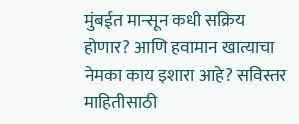मुंबईत मान्सून कधी सक्रिय होणार? आणि हवामान खात्याचा नेमका काय इशारा आहे? सविस्तर माहितीसाठी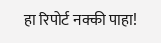हा रिपोर्ट नक्की पाहा!